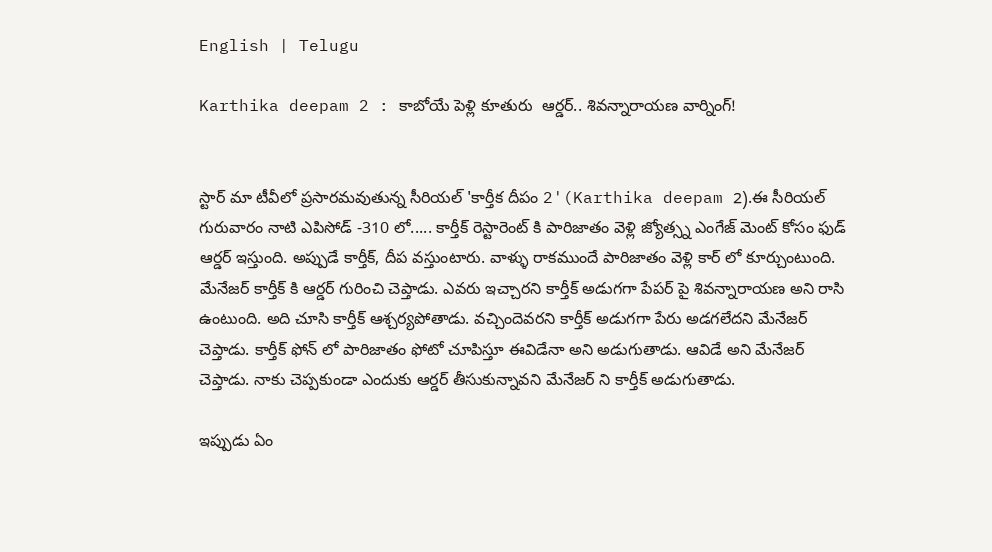English | Telugu

Karthika deepam 2 : కాబోయే పెళ్లి కూతురు  ఆర్డర్.. శివన్నారాయణ వార్నింగ్!


స్టార్ మా టీవీలో ప్రసారమవుతున్న సీరియల్ 'కార్తీక దీపం 2'(Karthika deepam 2).ఈ సీరియల్ గురువారం నాటి ఎపిసోడ్ -310 లో..... కార్తీక్ రెస్టారెంట్ కి పారిజాతం వెళ్లి జ్యోత్స్న ఎంగేజ్ మెంట్ కోసం ఫుడ్ ఆర్డర్ ఇస్తుంది. అప్పుడే కార్తీక్, దీప వస్తుంటారు. వాళ్ళు రాకముందే పారిజాతం వెళ్లి కార్ లో కూర్చుంటుంది. మేనేజర్ కార్తీక్ కి ఆర్డర్ గురించి చెప్తాడు. ఎవరు ఇచ్చారని కార్తీక్ అడుగగా పేపర్ పై శివన్నారాయణ అని రాసి ఉంటుంది. అది చూసి కార్తీక్ ఆశ్చర్యపోతాడు. వచ్చిందెవరని కార్తీక్ అడుగగా పేరు అడగలేదని మేనేజర్ చెప్తాడు. కార్తీక్ ఫోన్ లో పారిజాతం ఫోటో చూపిస్తూ ఈవిడేనా అని అడుగుతాడు. ఆవిడే అని మేనేజర్ చెప్తాడు. నాకు చెప్పకుండా ఎందుకు ఆర్డర్ తీసుకున్నావని మేనేజర్ ని కార్తీక్ అడుగుతాడు.

ఇప్పుడు ఏం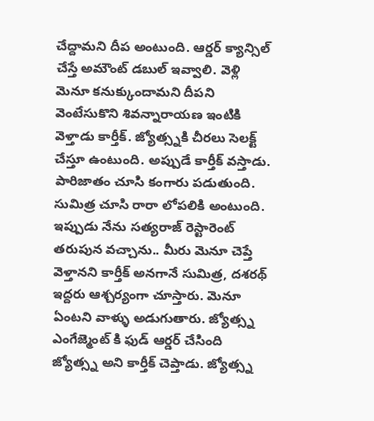చేద్దామని దీప అంటుంది. ఆర్డర్ క్యాన్సిల్ చేస్తే అమౌంట్ డబుల్ ఇవ్వాలి. వెళ్లి మెనూ కనుక్కుందామని దీపని వెంటేసుకొని శివన్నారాయణ ఇంటికి వెళ్తాడు కార్తీక్. జ్యోత్స్నకి చీరలు సెలక్ట్ చేస్తూ ఉంటుంది. అప్పుడే కార్తీక్ వస్తాడు. పారిజాతం చూసి కంగారు పడుతుంది. సుమిత్ర చూసి రారా లోపలికి అంటుంది. ఇప్పుడు నేను సత్యరాజ్ రెస్టారెంట్ తరుపున వచ్చాను.. మీరు మెనూ చెప్తే వెళ్తానని కార్తీక్ అనగానే సుమిత్ర, దశరథ్ ఇద్దరు ఆశ్చర్యంగా చూస్తారు. మెనూ ఏంటని వాళ్ళు అడుగుతారు. జ్యోత్స్న ఎంగేజ్మెంట్ కి ఫుడ్ ఆర్డర్ చేసింది జ్యోత్స్న అని కార్తీక్ చెప్తాడు. జ్యోత్స్న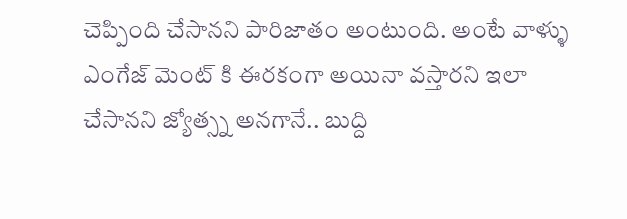చెప్పింది చేసానని పారిజాతం అంటుంది. అంటే వాళ్ళు ఎంగేజ్ మెంట్ కి ఈరకంగా అయినా వస్తారని ఇలా చేసానని జ్యోత్స్న అనగానే.. బుద్ది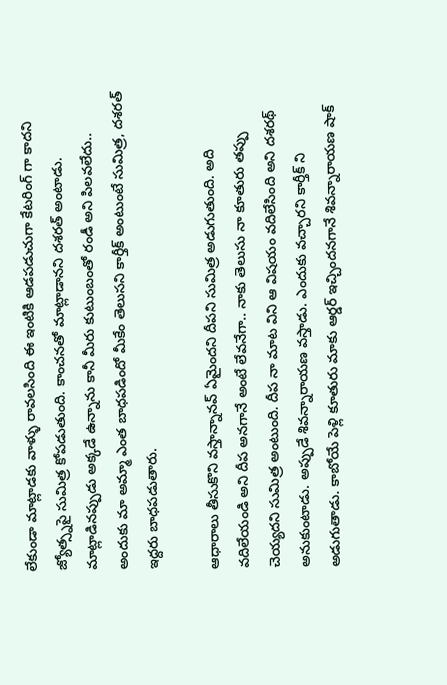లేకుండా మాట్లాడకు వాళ్ళు రావలసింది ఈ ఇంటికి ఆడపడుచుగా కేటరింగ్ గా కాదని జ్యోత్స్నపై సుమిత్ర కోపడుతుంది. కాంచనతో మాట్లాడానని దశరత్ అంటాడు. మాట్లాడినప్పుడు అక్కడే ఉన్నాను కానీ మీరు కుటుంబంతో రండీ అని పిలవలేదు.. అందుకు మా అమ్మా ఎంత బాధపడిందో మీకేం తెలుసని కార్తీక్ అంటుంటే సుమిత్ర, దశరత్ ఇద్దరు బాధపడుతారు.

ఆధారాలు తీసుకొని వస్తాన్నానవ్ ఏమైందని దీపని సుమిత్ర అడుగుతుంది. అది వదిలేయండి అని దీప అనగానే అంటే లేవనేగా.. నాకు తెలుసు నా కూతురు తప్పు చెయ్యదని సుమిత్ర అంటుంది. దీప నా మాట విని ఆ విషయం వదిలేసింది అని దశరథ్ అనుకుంటాడు. అప్పుడే శివన్నారాయణ వస్తాడు. ఎందుకు వచ్చారని కార్తీక్ ని అడుగుతాడు. కాబోయే పెళ్లి కూతురు మాకు ఆర్డర్ ఇచ్చిందనగానే శివన్నారాయణ షాక్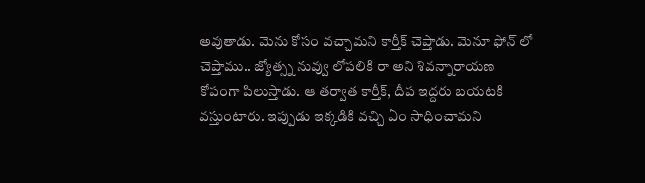అవుతాడు. మెను కోసం వచ్చామని కార్తీక్ చెప్తాడు. మెనూ ఫోన్ లో చెప్తాము.. జ్యోత్స్న నువ్వు లోపలికి రా అని శివన్నారాయణ కోపంగా పిలుస్తాడు. ఆ తర్వాత కార్తీక్, దీప ఇద్దరు బయటకి వస్తుంటారు‌. ఇప్పుడు ఇక్కడికి వచ్చి ఏం సాధించామని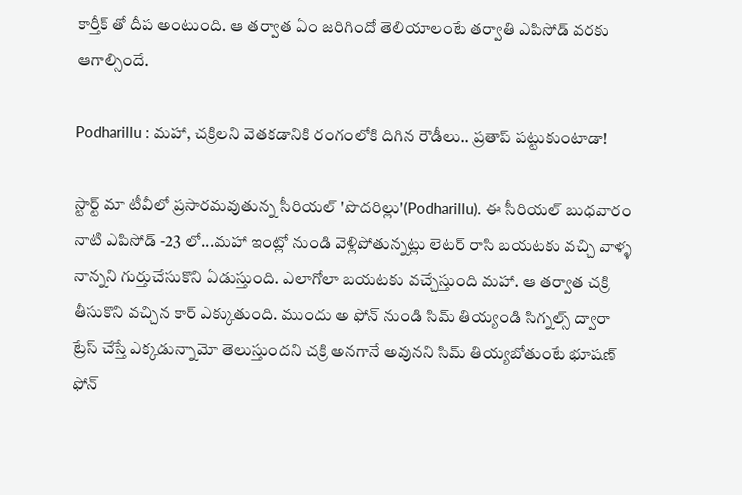కార్తీక్ తో దీప అంటుంది. ఆ తర్వాత ఏం జరిగిందో తెలియాలంటే తర్వాతి ఎపిసోడ్ వరకు ఆగాల్సిందే.

Podharillu : మహా, చక్రిలని వెతకడానికి రంగంలోకి దిగిన రౌడీలు.. ప్రతాప్ పట్టుకుంటాడా!

స్టార్ట్ మా టీవీలో ప్రసారమవుతున్న సీరియల్ 'పొదరిల్లు'(Podharillu). ఈ సీరియల్ బుధవారం నాటి ఎపిసోడ్ -23 లో...మహా ఇంట్లో నుండి వెళ్లిపోతున్నట్లు లెటర్ రాసి బయటకు వచ్చి వాళ్ళ నాన్నని గుర్తుచేసుకొని ఏడుస్తుంది. ఎలాగోలా బయటకు వచ్చేస్తుంది మహా. ఆ తర్వాత చక్రి తీసుకొని వచ్చిన కార్ ఎక్కుతుంది. ముందు అ ఫోన్ నుండి సిమ్ తియ్యండి సిగ్నల్స్ ద్వారా ట్రేస్ చేస్తే ఎక్కడున్నామో తెలుస్తుందని చక్రి అనగానే అవునని సిమ్ తియ్యబోతుంటే భూషణ్ ఫోన్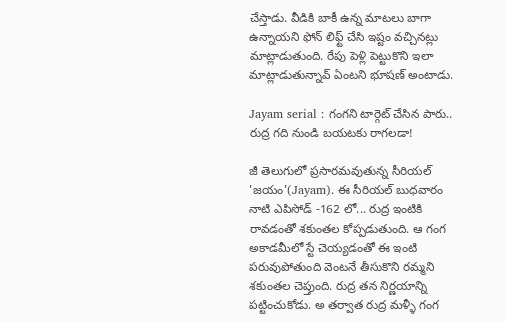చేస్తాడు. వీడికి బాకీ ఉన్న మాటలు బాగా ఉన్నాయని ఫోన్ లిఫ్ట్ చేసి ఇష్టం వచ్చినట్లు మాట్లాడుతుంది. రేపు పెళ్లి పెట్టుకొని ఇలా మాట్లాడుతున్నావ్ ఏంటని భూషణ్ అంటాడు.

Jayam serial : గంగని టార్గెట్ చేసిన పారు.. రుద్ర గది నుండి బయటకు రాగలడా!

జీ తెలుగులో ప్రసారమవుతున్న సీరియల్ 'జయం'(Jayam). ఈ సీరియల్ బుధవారం నాటి ఎపిసోడ్ -162 లో... రుద్ర ఇంటికి రావడంతో శకుంతల కోప్పడుతుంది. ఆ గంగ అకాడమీలో స్టే చెయ్యడంతో ఈ ఇంటి పరువుపోతుంది వెంటనే తీసుకొని రమ్మని శకుంతల చెప్తుంది. రుద్ర తన నిర్ణయాన్ని పట్టించుకోడు. అ తర్వాత రుద్ర మళ్ళీ గంగ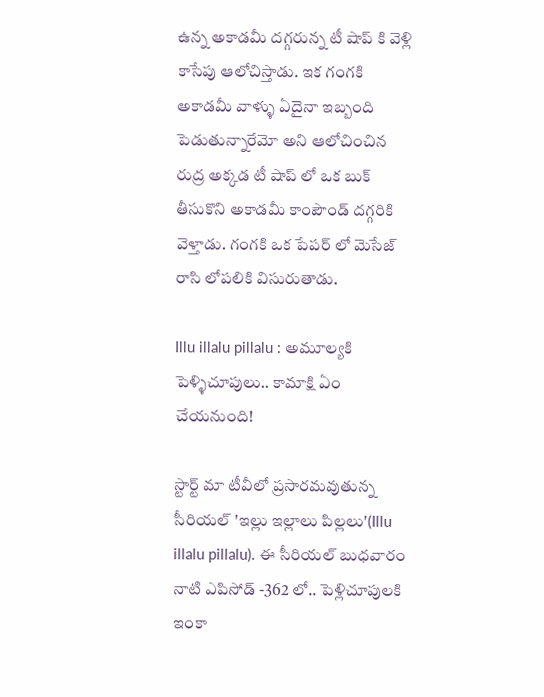ఉన్న అకాడమీ దగ్గరున్న టీ షాప్ కి వెళ్లి కాసేపు ఆలోచిస్తాడు. ఇక గంగకి అకాడమీ వాళ్ళు ఏదైనా ఇబ్బంది పెడుతున్నారేమో అని ఆలోచించిన రుద్ర అక్కడ టీ షాప్ లో ఒక బుక్ తీసుకొని అకాడమీ కాంపౌండ్ దగ్గరికి వెళ్తాడు. గంగకి ఒక పేపర్ లో మెసేజ్ రాసి లోపలికి విసురుతాడు.

Illu illalu pillalu : అమూల్యకి పెళ్ళిచూపులు.. కామాక్షి ఏం చేయనుంది!

స్టార్ట్ మా టీవీలో ప్రసారమవుతున్న సీరియల్ 'ఇల్లు ఇల్లాలు పిల్లలు'(Illu illalu pillalu). ఈ సీరియల్ బుధవారం నాటి ఎపిసోడ్ -362 లో.. పెళ్లిచూపులకి ఇంకా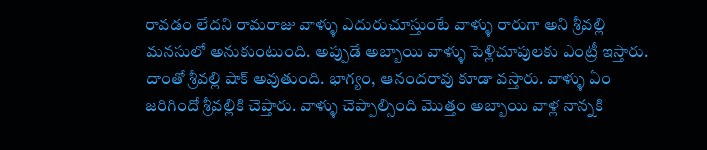రావడం లేదని రామరాజు వాళ్ళు ఎదురుచూస్తుంటే వాళ్ళు రారుగా అని శ్రీవల్లి మనసులో అనుకుంటుంది. అప్పుడే అబ్బాయి వాళ్ళు పెళ్లిచూపులకు ఎంట్రీ ఇస్తారు‌. దాంతో శ్రీవల్లి షాక్ అవుతుంది. భాగ్యం, ఆనందరావు కూడా వస్తారు. వాళ్ళు ఏం జరిగిందో శ్రీవల్లికి చెప్తారు. వాళ్ళు చెప్పాల్సింది మొత్తం అబ్బాయి వాళ్ల నాన్నకి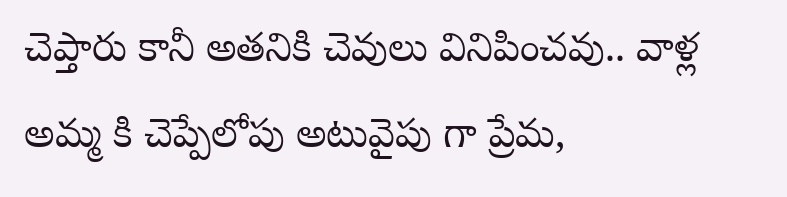చెప్తారు కానీ అతనికి చెవులు వినిపించవు.. వాళ్ల అమ్మ కి చెప్పేలోపు అటువైపు గా ప్రేమ,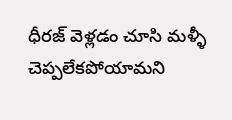ధీరజ్ వెళ్లడం చూసి మళ్ళీ చెప్పలేకపోయామని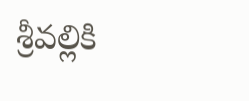శ్రీవల్లికి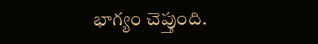భాగ్యం చెప్తుంది.